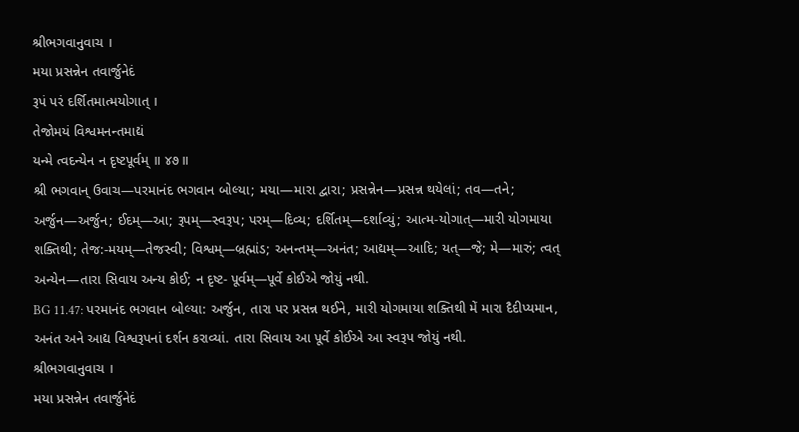શ્રીભગવાનુવાચ ।
મયા પ્રસન્નેન તવાર્જુનેદં
રૂપં પરં દર્શિતમાત્મયોગાત્ ।
તેજોમયં વિશ્વમનન્તમાદ્યં
યન્મે ત્વદન્યેન ન દૃષ્ટપૂર્વમ્ ॥ ૪૭॥
શ્રી ભગવાન્ ઉવાચ—પરમાનંદ ભગવાન બોલ્યા; મયા—મારા દ્વારા; પ્રસન્નેન—પ્રસન્ન થયેલાં; તવ—તને; અર્જુન—અર્જુન; ઈદમ્—આ; રૂપમ્—સ્વરૂપ; પરમ્—દિવ્ય; દર્શિતમ્—દર્શાવ્યું; આત્મ-યોગાત્—મારી યોગમાયા શક્તિથી; તેજ:-મયમ્—તેજસ્વી; વિશ્વમ્—બ્રહ્માંડ; અનન્તમ્—અનંત; આદ્યમ્—આદિ; યત્—જે; મે—મારું; ત્વત્ અન્યેન—તારા સિવાય અન્ય કોઈ; ન દૃષ્ટ- પૂર્વમ્—પૂર્વે કોઈએ જોયું નથી.
BG 11.47: પરમાનંદ ભગવાન બોલ્યા: અર્જુન, તારા પર પ્રસન્ન થઈને, મારી યોગમાયા શક્તિથી મેં મારા દૈદીપ્યમાન, અનંત અને આદ્ય વિશ્વરૂપનાં દર્શન કરાવ્યાં. તારા સિવાય આ પૂર્વે કોઈએ આ સ્વરૂપ જોયું નથી.
શ્રીભગવાનુવાચ ।
મયા પ્રસન્નેન તવાર્જુનેદં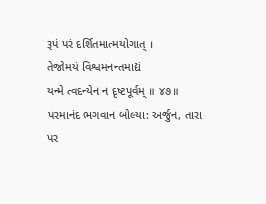રૂપં પરં દર્શિતમાત્મયોગાત્ ।
તેજોમયં વિશ્વમનન્તમાદ્યં
યન્મે ત્વદન્યેન ન દૃષ્ટપૂર્વમ્ ॥ ૪૭॥
પરમાનંદ ભગવાન બોલ્યા: અર્જુન, તારા પર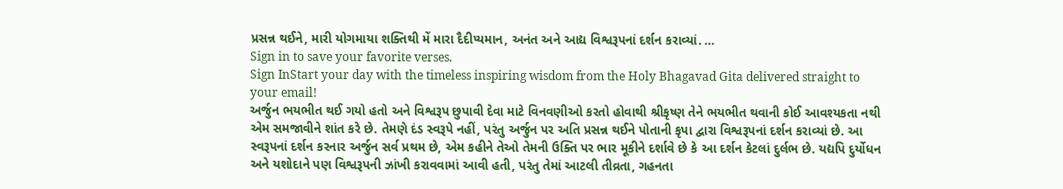પ્રસન્ન થઈને, મારી યોગમાયા શક્તિથી મેં મારા દૈદીપ્યમાન, અનંત અને આદ્ય વિશ્વરૂપનાં દર્શન કરાવ્યાં. …
Sign in to save your favorite verses.
Sign InStart your day with the timeless inspiring wisdom from the Holy Bhagavad Gita delivered straight to your email!
અર્જુન ભયભીત થઈ ગયો હતો અને વિશ્વરૂપ છુપાવી દેવા માટે વિનવણીઓ કરતો હોવાથી શ્રીકૃષ્ણ તેને ભયભીત થવાની કોઈ આવશ્યકતા નથી એમ સમજાવીને શાંત કરે છે. તેમણે દંડ સ્વરૂપે નહીં, પરંતુ અર્જુન પર અતિ પ્રસન્ન થઈને પોતાની કૃપા દ્વારા વિશ્વરૂપનાં દર્શન કરાવ્યાં છે. આ સ્વરૂપનાં દર્શન કરનાર અર્જુન સર્વ પ્રથમ છે, એમ કહીને તેઓ તેમની ઉક્તિ પર ભાર મૂકીને દર્શાવે છે કે આ દર્શન કેટલાં દુર્લભ છે. યદ્યપિ દુર્યોધન અને યશોદાને પણ વિશ્વરૂપની ઝાંખી કરાવવામાં આવી હતી, પરંતુ તેમાં આટલી તીવ્રતા, ગહનતા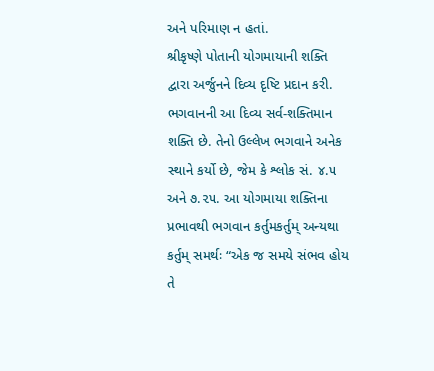અને પરિમાણ ન હતાં.
શ્રીકૃષ્ણે પોતાની યોગમાયાની શક્તિ દ્વારા અર્જુનને દિવ્ય દૃષ્ટિ પ્રદાન કરી. ભગવાનની આ દિવ્ય સર્વ-શક્તિમાન શક્તિ છે. તેનો ઉલ્લેખ ભગવાને અનેક સ્થાને કર્યો છે, જેમ કે શ્લોક સં. ૪.૫ અને ૭.૨૫. આ યોગમાયા શક્તિના પ્રભાવથી ભગવાન કર્તુમકર્તુમ્ અન્યથા કર્તુમ્ સમર્થઃ “એક જ સમયે સંભવ હોય તે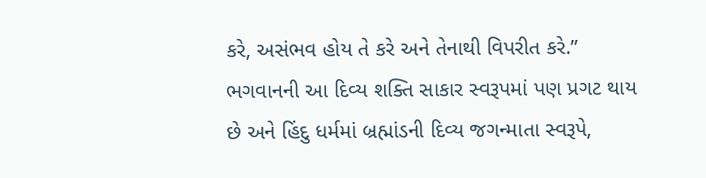કરે, અસંભવ હોય તે કરે અને તેનાથી વિપરીત કરે.” ભગવાનની આ દિવ્ય શક્તિ સાકાર સ્વરૂપમાં પણ પ્રગટ થાય છે અને હિંદુ ધર્મમાં બ્રહ્માંડની દિવ્ય જગન્માતા સ્વરૂપે,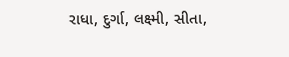રાધા, દુર્ગા, લક્ષ્મી, સીતા,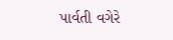પાર્વતી વગેરે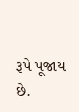રૂપે પૂજાય છે.